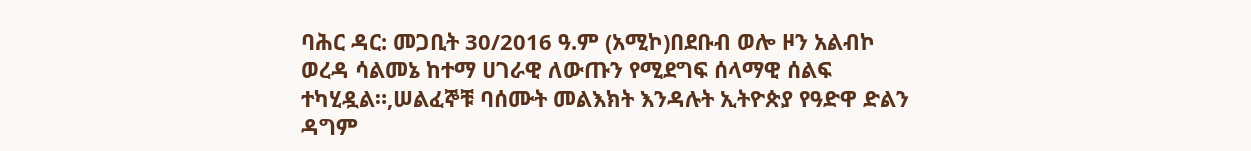ባሕር ዳር: መጋቢት 30/2016 ዓ.ም (አሚኮ)በደቡብ ወሎ ዞን አልብኮ ወረዳ ሳልመኔ ከተማ ሀገራዊ ለውጡን የሚደግፍ ሰላማዊ ሰልፍ ተካሂዷል።,ሠልፈኞቹ ባሰሙት መልእክት እንዳሉት ኢትዮጵያ የዓድዋ ድልን ዳግም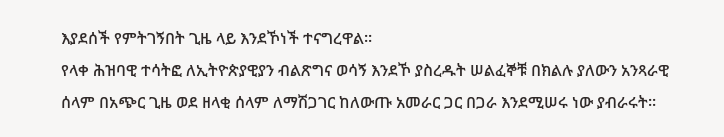እያደሰች የምትገኝበት ጊዜ ላይ እንደኾነች ተናግረዋል፡፡
የላቀ ሕዝባዊ ተሳትፎ ለኢትዮጵያዊያን ብልጽግና ወሳኝ እንደኾ ያስረዱት ሠልፈኞቹ በክልሉ ያለውን አንጻራዊ ሰላም በአጭር ጊዜ ወደ ዘላቂ ሰላም ለማሽጋገር ከለውጡ አመራር ጋር በጋራ እንደሚሠሩ ነው ያብራሩት፡፡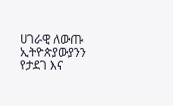ሀገራዊ ለውጡ ኢትዮጵያውያንን የታደገ እና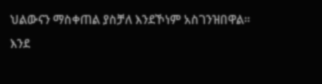ህልውናን ማስቀጠል ያስቻለ እንደኾነም አስገንዝበዋል፡፡
እንደ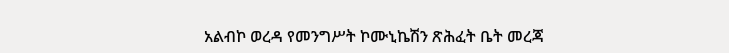አልብኮ ወረዳ የመንግሥት ኮሙኒኬሽን ጽሕፈት ቤት መረጃ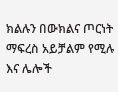ክልሉን በውክልና ጦርነት ማፍረስ አይቻልም የሚሉ እና ሌሎች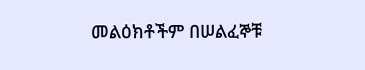መልዕክቶችም በሠልፈኞቹ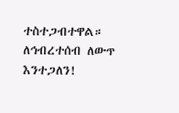ተስተጋብተዋል።
ለኅብረተሰብ ለውጥ እንተጋለን!